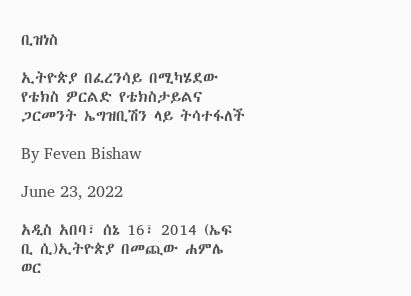ቢዝነስ

ኢትዮጵያ በፈረንሳይ በሚካሄደው የቴክስ ዎርልድ የቴክስታይልና ጋርመንት ኤግዝቢሽን ላይ ትሳተፋለች

By Feven Bishaw

June 23, 2022

አዲስ አበባ፣ ሰኔ 16፣ 2014 (ኤፍ ቢ ሲ)ኢትዮጵያ በመጪው ሐምሌ ወር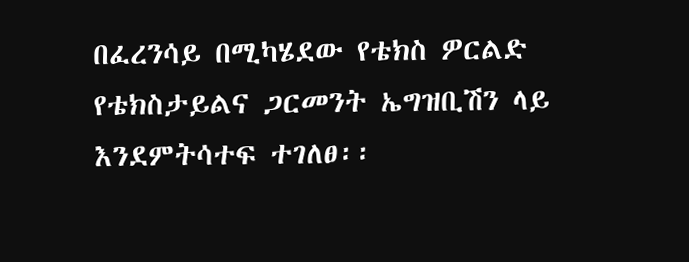በፈረንሳይ በሚካሄደው የቴክስ ዎርልድ የቴክስታይልና ጋርመንት ኤግዝቢሽን ላይ እንደምትሳተፍ ተገለፀ፡፡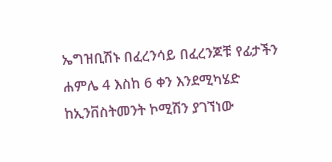ኤግዝቢሽኑ በፈረንሳይ በፈረንጆቹ የፊታችን ሐምሌ 4 እስከ 6 ቀን እንደሚካሄድ ከኢንቨስትመንት ኮሚሽን ያገኘነው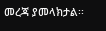መረጃ ያመላክታል፡፡